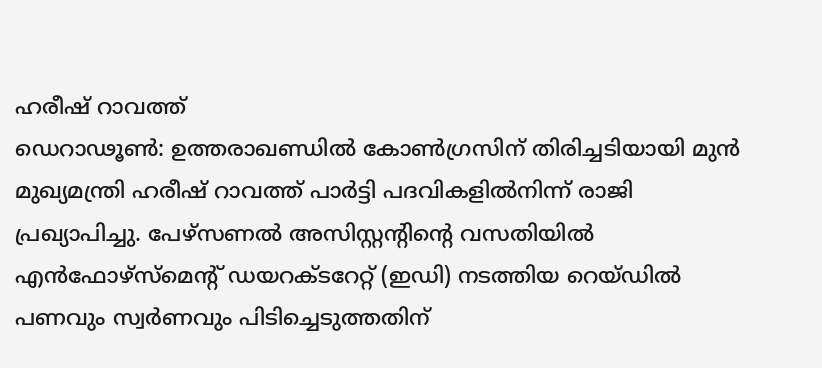ഹരീഷ് റാവത്ത്
ഡെറാഢൂൺ: ഉത്തരാഖണ്ഡിൽ കോൺഗ്രസിന് തിരിച്ചടിയായി മുൻ മുഖ്യമന്ത്രി ഹരീഷ് റാവത്ത് പാർട്ടി പദവികളിൽനിന്ന് രാജി പ്രഖ്യാപിച്ചു. പേഴ്സണൽ അസിസ്റ്റന്റിന്റെ വസതിയിൽ എൻഫോഴ്സ്മെന്റ് ഡയറക്ടറേറ്റ് (ഇഡി) നടത്തിയ റെയ്ഡിൽ പണവും സ്വർണവും പിടിച്ചെടുത്തതിന്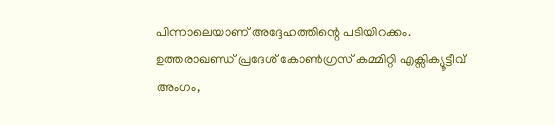പിന്നാലെയാണ് അദ്ദേഹത്തിന്റെ പടിയിറക്കം.
ഉത്തരാഖണ്ഡ് പ്രദേശ് കോൺഗ്രസ് കമ്മിറ്റി എക്സിക്യൂട്ടീവ് അംഗം,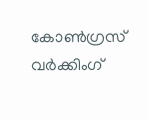കോൺഗ്രസ് വർക്കിംഗ്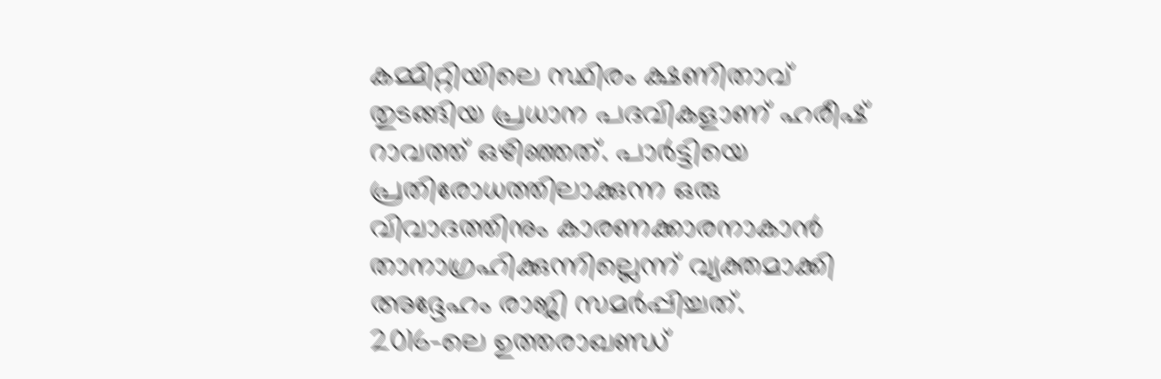കമ്മിറ്റിയിലെ സ്ഥിരം ക്ഷണിതാവ് തുടങ്ങിയ പ്രധാന പദവികളാണ് ഹരീഷ് റാവത്ത് ഒഴിഞ്ഞത്. പാർട്ടിയെ പ്രതിരോധത്തിലാക്കുന്ന ഒരു വിവാദത്തിനും കാരണക്കാരനാകാൻ താനാഗ്രഹിക്കുന്നില്ലെന്ന് വ്യക്തമാക്കി അദ്ദേഹം രാജി സമർപ്പിച്ചത്.
2016-ലെ ഉത്തരാഖണ്ഡ്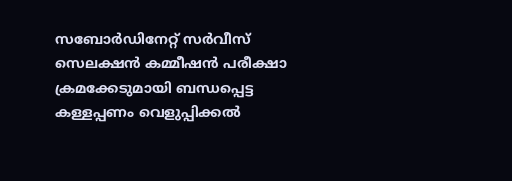സബോർഡിനേറ്റ് സർവീസ് സെലക്ഷൻ കമ്മീഷൻ പരീക്ഷാ ക്രമക്കേടുമായി ബന്ധപ്പെട്ട കള്ളപ്പണം വെളുപ്പിക്കൽ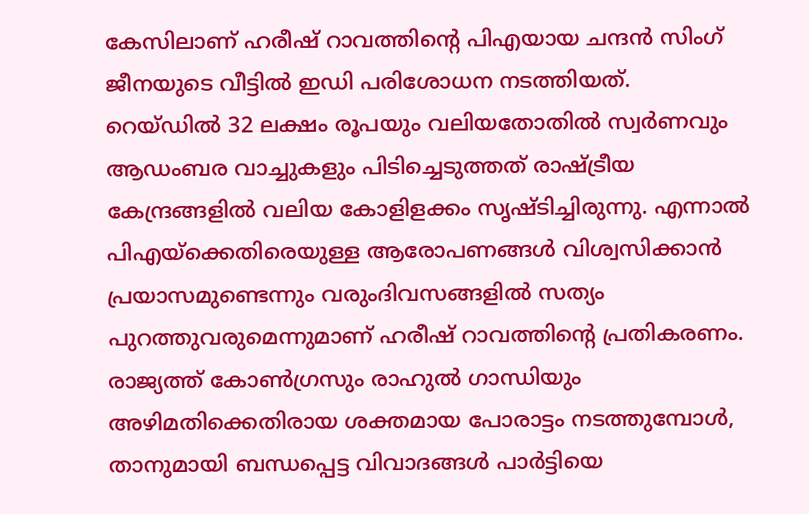കേസിലാണ് ഹരീഷ് റാവത്തിന്റെ പിഎയായ ചന്ദൻ സിംഗ് ജീനയുടെ വീട്ടിൽ ഇഡി പരിശോധന നടത്തിയത്.
റെയ്ഡിൽ 32 ലക്ഷം രൂപയും വലിയതോതിൽ സ്വർണവും ആഡംബര വാച്ചുകളും പിടിച്ചെടുത്തത് രാഷ്ട്രീയ കേന്ദ്രങ്ങളിൽ വലിയ കോളിളക്കം സൃഷ്ടിച്ചിരുന്നു. എന്നാൽ പിഎയ്ക്കെതിരെയുള്ള ആരോപണങ്ങൾ വിശ്വസിക്കാൻ പ്രയാസമുണ്ടെന്നും വരുംദിവസങ്ങളിൽ സത്യം പുറത്തുവരുമെന്നുമാണ് ഹരീഷ് റാവത്തിന്റെ പ്രതികരണം.
രാജ്യത്ത് കോൺഗ്രസും രാഹുൽ ഗാന്ധിയും അഴിമതിക്കെതിരായ ശക്തമായ പോരാട്ടം നടത്തുമ്പോൾ, താനുമായി ബന്ധപ്പെട്ട വിവാദങ്ങൾ പാർട്ടിയെ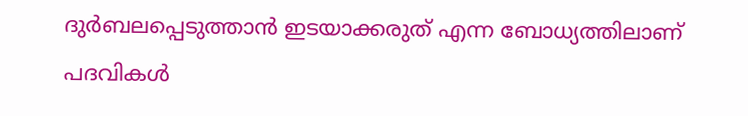ദുർബലപ്പെടുത്താൻ ഇടയാക്കരുത് എന്ന ബോധ്യത്തിലാണ് പദവികൾ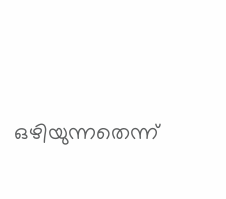ഒഴിയുന്നതെന്ന്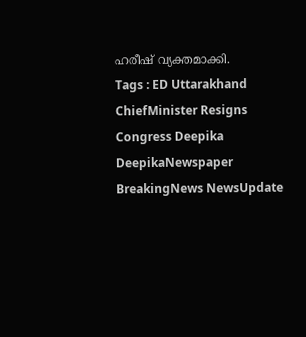ഹരീഷ് വ്യക്തമാക്കി.
Tags : ED Uttarakhand ChiefMinister Resigns Congress Deepika DeepikaNewspaper BreakingNews NewsUpdate